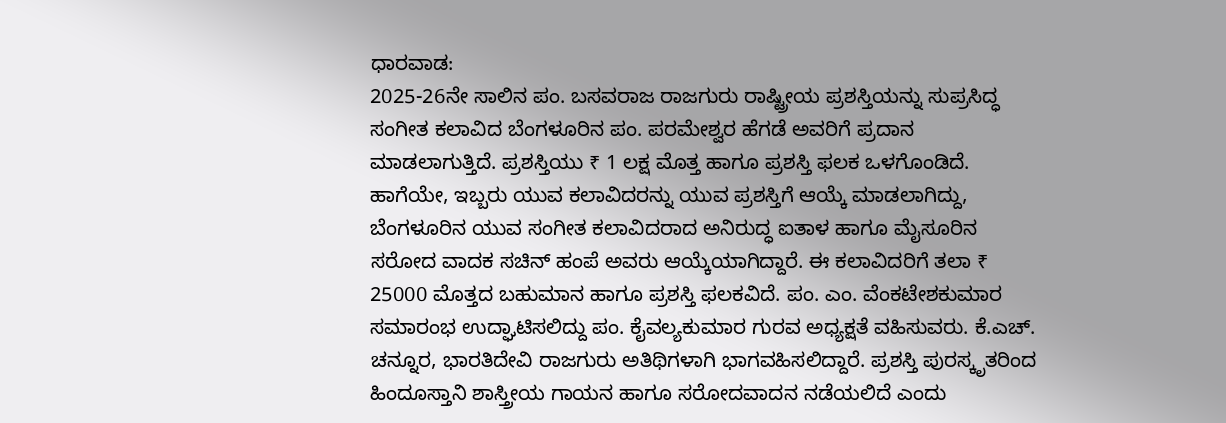ಧಾರವಾಡ:
2025-26ನೇ ಸಾಲಿನ ಪಂ. ಬಸವರಾಜ ರಾಜಗುರು ರಾಷ್ಟ್ರೀಯ ಪ್ರಶಸ್ತಿಯನ್ನು ಸುಪ್ರಸಿದ್ಧ ಸಂಗೀತ ಕಲಾವಿದ ಬೆಂಗಳೂರಿನ ಪಂ. ಪರಮೇಶ್ವರ ಹೆಗಡೆ ಅವರಿಗೆ ಪ್ರದಾನ ಮಾಡಲಾಗುತ್ತಿದೆ. ಪ್ರಶಸ್ತಿಯು ₹ 1 ಲಕ್ಷ ಮೊತ್ತ ಹಾಗೂ ಪ್ರಶಸ್ತಿ ಫಲಕ ಒಳಗೊಂಡಿದೆ.
ಹಾಗೆಯೇ, ಇಬ್ಬರು ಯುವ ಕಲಾವಿದರನ್ನು ಯುವ ಪ್ರಶಸ್ತಿಗೆ ಆಯ್ಕೆ ಮಾಡಲಾಗಿದ್ದು, ಬೆಂಗಳೂರಿನ ಯುವ ಸಂಗೀತ ಕಲಾವಿದರಾದ ಅನಿರುದ್ಧ ಐತಾಳ ಹಾಗೂ ಮೈಸೂರಿನ ಸರೋದ ವಾದಕ ಸಚಿನ್ ಹಂಪೆ ಅವರು ಆಯ್ಕೆಯಾಗಿದ್ದಾರೆ. ಈ ಕಲಾವಿದರಿಗೆ ತಲಾ ₹ 25000 ಮೊತ್ತದ ಬಹುಮಾನ ಹಾಗೂ ಪ್ರಶಸ್ತಿ ಫಲಕವಿದೆ. ಪಂ. ಎಂ. ವೆಂಕಟೇಶಕುಮಾರ ಸಮಾರಂಭ ಉದ್ಘಾಟಿಸಲಿದ್ದು ಪಂ. ಕೈವಲ್ಯಕುಮಾರ ಗುರವ ಅಧ್ಯಕ್ಷತೆ ವಹಿಸುವರು. ಕೆ.ಎಚ್. ಚನ್ನೂರ, ಭಾರತಿದೇವಿ ರಾಜಗುರು ಅತಿಥಿಗಳಾಗಿ ಭಾಗವಹಿಸಲಿದ್ದಾರೆ. ಪ್ರಶಸ್ತಿ ಪುರಸ್ಕೃತರಿಂದ ಹಿಂದೂಸ್ತಾನಿ ಶಾಸ್ತ್ರೀಯ ಗಾಯನ ಹಾಗೂ ಸರೋದವಾದನ ನಡೆಯಲಿದೆ ಎಂದು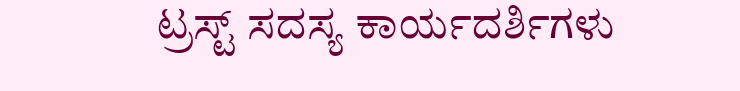ಟ್ರಸ್ಟ್ ಸದಸ್ಯ ಕಾರ್ಯದರ್ಶಿಗಳು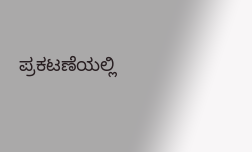ಪ್ರಕಟಣೆಯಲ್ಲಿ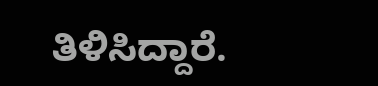ತಿಳಿಸಿದ್ದಾರೆ.